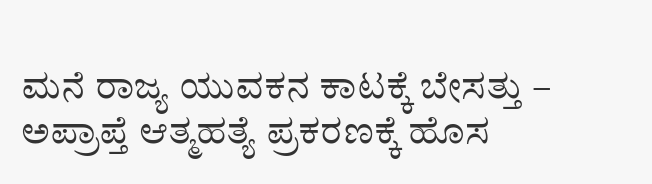ಮನೆ ರಾಜ್ಯ ಯುವಕನ ಕಾಟಕ್ಕೆ ಬೇಸತ್ತು – ಅಪ್ರಾಪ್ತೆ ಆತ್ಮಹತ್ಯೆ ಪ್ರಕರಣಕ್ಕೆ ಹೊಸ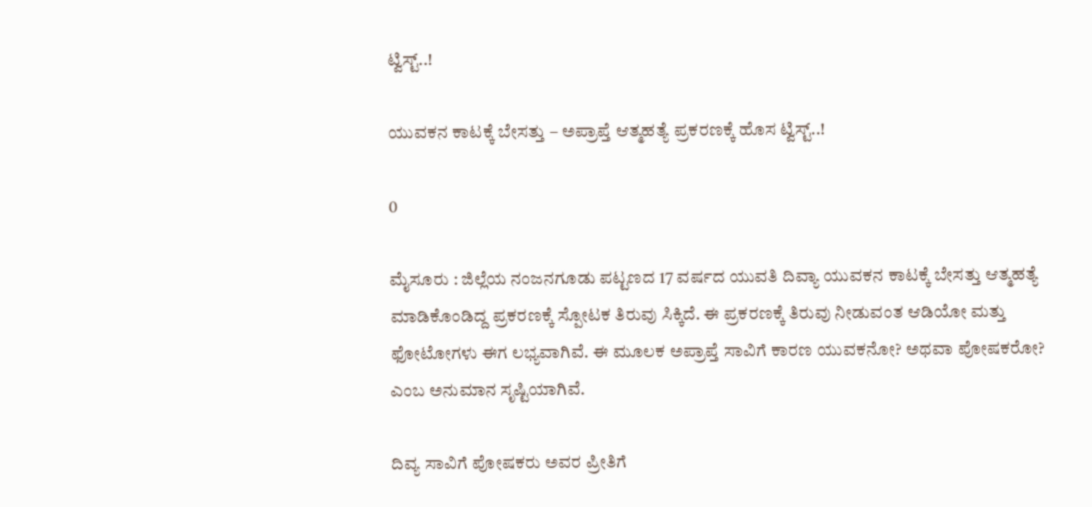ಟ್ವಿಸ್ಟ್..!

ಯುವಕನ ಕಾಟಕ್ಕೆ ಬೇಸತ್ತು – ಅಪ್ರಾಪ್ತೆ ಆತ್ಮಹತ್ಯೆ ಪ್ರಕರಣಕ್ಕೆ ಹೊಸ ಟ್ವಿಸ್ಟ್..!

0

ಮೈಸೂರು : ಜಿಲ್ಲೆಯ ನಂಜನಗೂಡು ಪಟ್ಟಣದ 17 ವರ್ಷದ ಯುವತಿ ದಿವ್ಯಾ ಯುವಕನ ಕಾಟಕ್ಕೆ ಬೇಸತ್ತು ಆತ್ಮಹತ್ಯೆ ಮಾಡಿಕೊಂಡಿದ್ದ ಪ್ರಕರಣಕ್ಕೆ ಸ್ಪೋಟಕ ತಿರುವು ಸಿಕ್ಕಿದೆ. ಈ ಪ್ರಕರಣಕ್ಕೆ ತಿರುವು ನೀಡುವಂತ ಆಡಿಯೋ ಮತ್ತು ಫೋಟೋಗಳು ಈಗ ಲಭ್ಯವಾಗಿವೆ. ಈ ಮೂಲಕ ಅಪ್ರಾಪ್ತೆ ಸಾವಿಗೆ ಕಾರಣ ಯುವಕನೋ? ಅಥವಾ ಪೋಷಕರೋ? ಎಂಬ ಅನುಮಾನ ಸೃಷ್ಟಿಯಾಗಿವೆ.

ದಿವ್ಯ ಸಾವಿಗೆ ಪೋಷಕರು ಅವರ ಪ್ರೀತಿಗೆ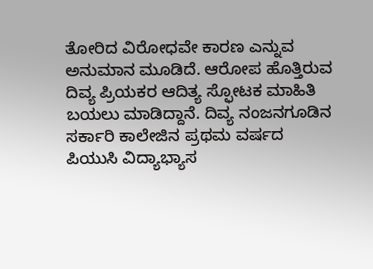ತೋರಿದ ವಿರೋಧವೇ ಕಾರಣ ಎನ್ನುವ ಅನುಮಾನ ಮೂಡಿದೆ. ಆರೋಪ ಹೊತ್ತಿರುವ ದಿವ್ಯ ಪ್ರಿಯಕರ ಆದಿತ್ಯ ಸ್ಫೋಟಕ ಮಾಹಿತಿ ಬಯಲು ಮಾಡಿದ್ದಾನೆ. ದಿವ್ಯ ನಂಜನಗೂಡಿನ ಸರ್ಕಾರಿ ಕಾಲೇಜಿನ ಪ್ರಥಮ ವರ್ಷದ ಪಿಯುಸಿ ವಿದ್ಯಾಭ್ಯಾಸ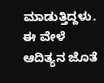ಮಾಡುತ್ತಿದ್ದಳು. ಈ ವೇಳೆ ಆದಿತ್ಯನ ಜೊತೆ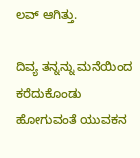ಲವ್ ಆಗಿತ್ತು.

ದಿವ್ಯ ತನ್ನನ್ನು ಮನೆಯಿಂದ ಕರೆದುಕೊಂಡು ಹೋಗುವಂತೆ ಯುವಕನ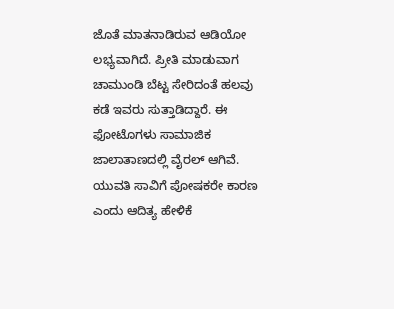ಜೊತೆ ಮಾತನಾಡಿರುವ ಆಡಿಯೋ ಲಭ್ಯವಾಗಿದೆ. ಪ್ರೀತಿ ಮಾಡುವಾಗ ಚಾಮುಂಡಿ ಬೆಟ್ಟ ಸೇರಿದಂತೆ ಹಲವು ಕಡೆ ಇವರು ಸುತ್ತಾಡಿದ್ದಾರೆ. ಈ ಫೋಟೊಗಳು ಸಾಮಾಜಿಕ ಜಾಲಾತಾಣದಲ್ಲಿ ವೈರಲ್ ಆಗಿವೆ. ಯುವತಿ ಸಾವಿಗೆ ಪೋಷಕರೇ ಕಾರಣ ಎಂದು ಆದಿತ್ಯ ಹೇಳಿಕೆ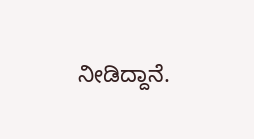ನೀಡಿದ್ದಾನೆ.